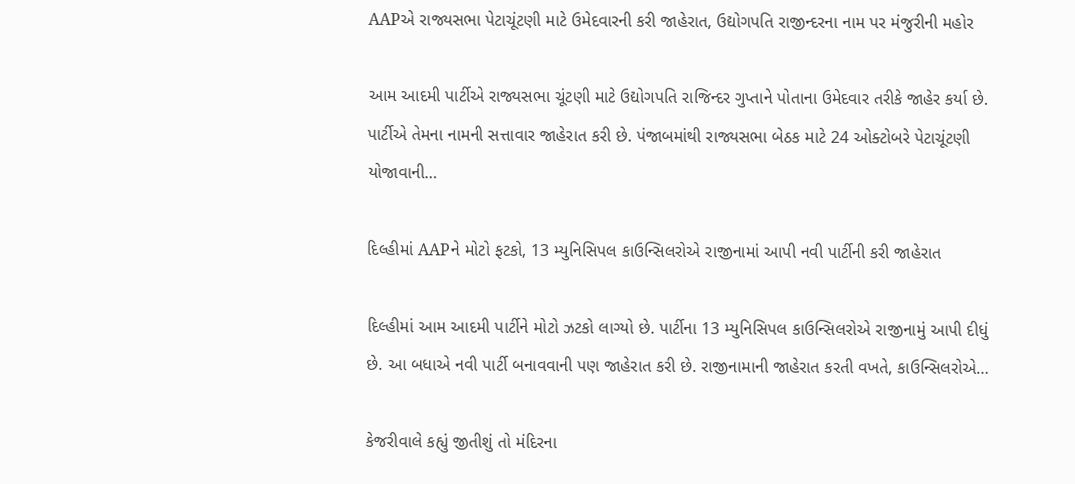AAPએ રાજ્યસભા પેટાચૂંટણી માટે ઉમેદવારની કરી જાહેરાત, ઉદ્યોગપતિ રાજીન્દરના નામ પર મંજુરીની મહોર

આમ આદમી પાર્ટીએ રાજ્યસભા ચૂંટણી માટે ઉદ્યોગપતિ રાજિન્દર ગુપ્તાને પોતાના ઉમેદવાર તરીકે જાહેર કર્યા છે. પાર્ટીએ તેમના નામની સત્તાવાર જાહેરાત કરી છે. પંજાબમાંથી રાજ્યસભા બેઠક માટે 24 ઓક્ટોબરે પેટાચૂંટણી યોજાવાની…

દિલ્હીમાં AAPને મોટો ફટકો, 13 મ્યુનિસિપલ કાઉન્સિલરોએ રાજીનામાં આપી નવી પાર્ટીની કરી જાહેરાત

દિલ્હીમાં આમ આદમી પાર્ટીને મોટો ઝટકો લાગ્યો છે. પાર્ટીના 13 મ્યુનિસિપલ કાઉન્સિલરોએ રાજીનામું આપી દીધું છે. આ બધાએ નવી પાર્ટી બનાવવાની પણ જાહેરાત કરી છે. રાજીનામાની જાહેરાત કરતી વખતે, કાઉન્સિલરોએ…

કેજરીવાલે કહ્યું જીતીશું તો મંદિરના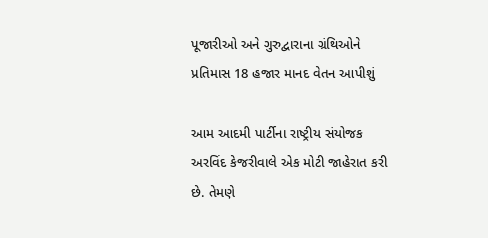પૂજારીઓ અને ગુરુદ્વારાના ગ્રંથિઓને પ્રતિમાસ 18 હજાર માનદ વેતન આપીશું

આમ આદમી પાર્ટીના રાષ્ટ્રીય સંયોજક અરવિંદ કેજરીવાલે એક મોટી જાહેરાત કરી છે. તેમણે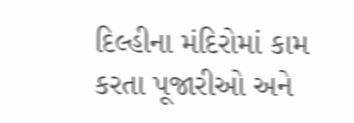દિલ્હીના મંદિરોમાં કામ કરતા પૂજારીઓ અને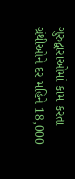ગુરુદ્વારાઓમાં કામ કરતા ગ્રંથીઓને દર મહિને 18,000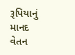રૂપિયાનું માનદ વેતન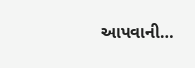આપવાની…